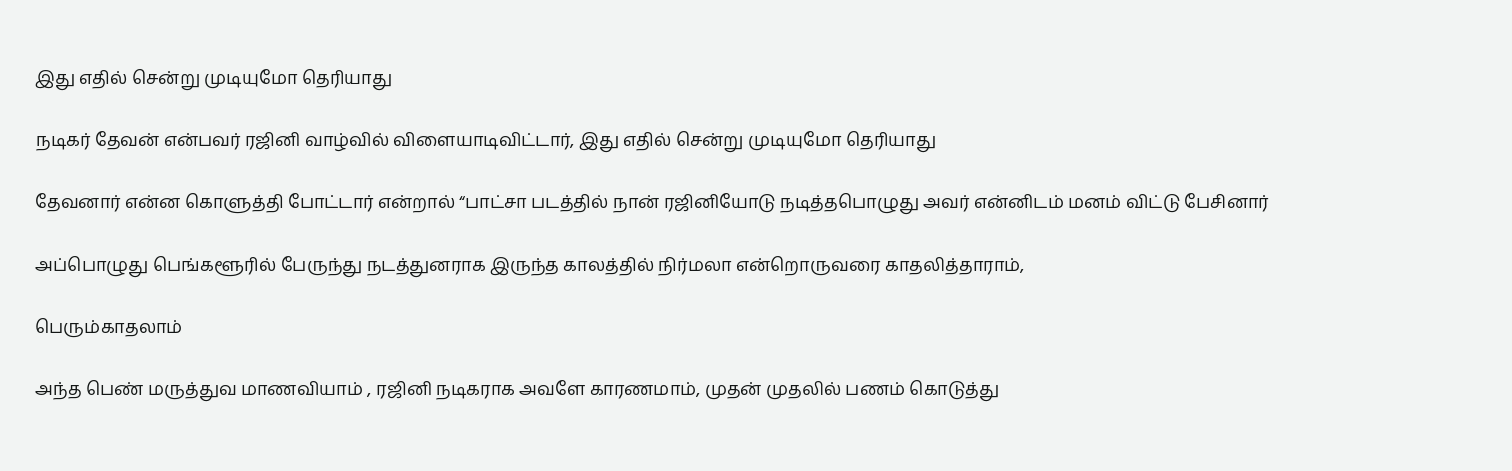இது எதில் சென்று முடியுமோ தெரியாது

நடிகர் தேவன் என்பவர் ரஜினி வாழ்வில் விளையாடிவிட்டார், இது எதில் சென்று முடியுமோ தெரியாது

தேவனார் என்ன கொளுத்தி போட்டார் என்றால் “பாட்சா படத்தில் நான் ரஜினியோடு நடித்தபொழுது அவர் என்னிடம் மனம் விட்டு பேசினார்

அப்பொழுது பெங்களூரில் பேருந்து நடத்துனராக இருந்த காலத்தில் நிர்மலா என்றொருவரை காதலித்தாராம்,

பெரும்காதலாம்

அந்த பெண் மருத்துவ மாணவியாம் , ரஜினி நடிகராக அவளே காரணமாம், முதன் முதலில் பணம் கொடுத்து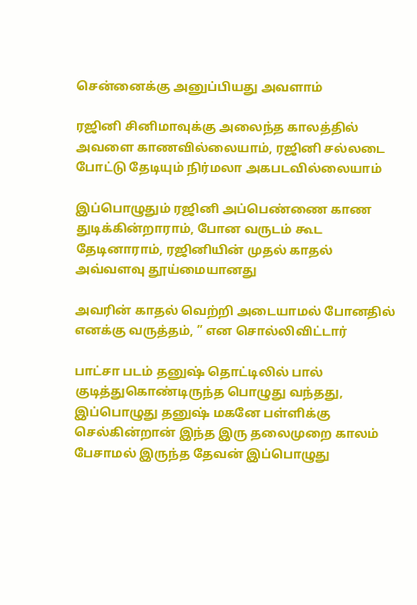சென்னைக்கு அனுப்பியது அவளாம்

ரஜினி சினிமாவுக்கு அலைந்த காலத்தில் அவளை காணவில்லையாம், ரஜினி சல்லடை போட்டு தேடியும் நிர்மலா அகபடவில்லையாம்

இப்பொழுதும் ரஜினி அப்பெண்ணை காண துடிக்கின்றாராம், போன வருடம் கூட தேடினாராம், ரஜினியின் முதல் காதல் அவ்வளவு தூய்மையானது

அவரின் காதல் வெற்றி அடையாமல் போனதில் எனக்கு வருத்தம், ” என சொல்லிவிட்டார்

பாட்சா படம் தனுஷ் தொட்டிலில் பால் குடித்துகொண்டிருந்த பொழுது வந்தது, இப்பொழுது தனுஷ் மகனே பள்ளிக்கு செல்கின்றான் இந்த இரு தலைமுறை காலம் பேசாமல் இருந்த தேவன் இப்பொழுது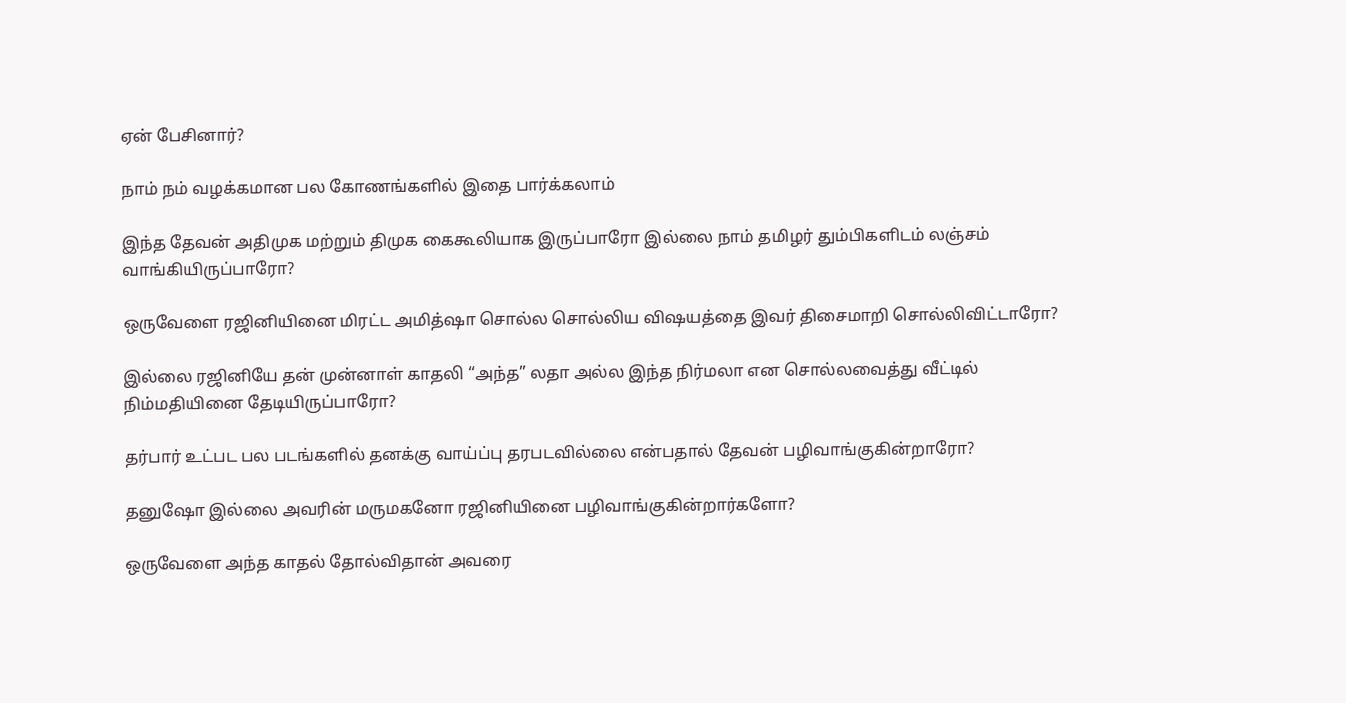ஏன் பேசினார்?

நாம் நம் வழக்கமான பல கோணங்களில் இதை பார்க்கலாம்

இந்த தேவன் அதிமுக மற்றும் திமுக கைகூலியாக இருப்பாரோ இல்லை நாம் தமிழர் தும்பிகளிடம் லஞ்சம் வாங்கியிருப்பாரோ?

ஒருவேளை ரஜினியினை மிரட்ட அமித்ஷா சொல்ல சொல்லிய விஷயத்தை இவர் திசைமாறி சொல்லிவிட்டாரோ?

இல்லை ரஜினியே தன் முன்னாள் காதலி “அந்த” லதா அல்ல இந்த நிர்மலா என சொல்லவைத்து வீட்டில் நிம்மதியினை தேடியிருப்பாரோ?

தர்பார் உட்பட பல படங்களில் தனக்கு வாய்ப்பு தரபடவில்லை என்பதால் தேவன் பழிவாங்குகின்றாரோ?

தனுஷோ இல்லை அவரின் மருமகனோ ரஜினியினை பழிவாங்குகின்றார்களோ?

ஒருவேளை அந்த காதல் தோல்விதான் அவரை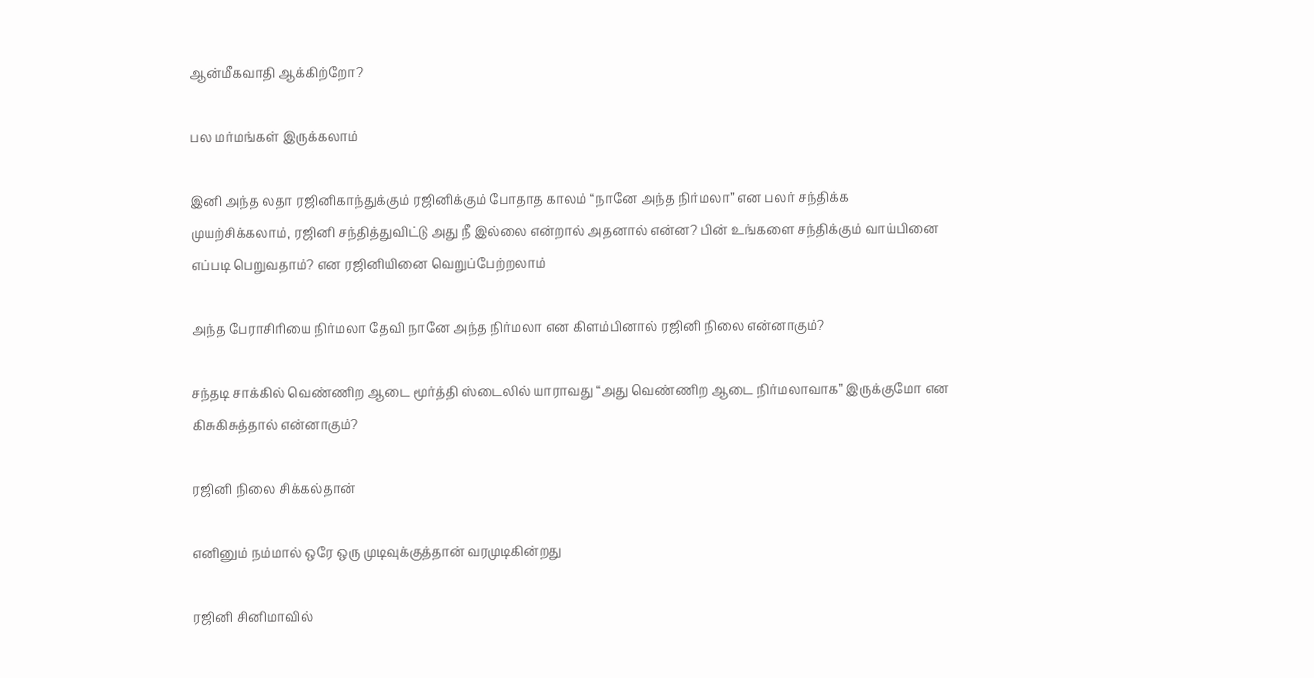ஆன்மீகவாதி ஆக்கிற்றோ?

பல மர்மங்கள் இருக்கலாம்

இனி அந்த லதா ரஜினிகாந்துக்கும் ரஜினிக்கும் போதாத காலம் “நானே அந்த நிர்மலா” என பலர் சந்திக்க முயற்சிக்கலாம், ரஜினி சந்தித்துவிட்டு அது நீ இல்லை என்றால் அதனால் என்ன? பின் உங்களை சந்திக்கும் வாய்பினை எப்படி பெறுவதாம்? என ரஜினியினை வெறுப்பேற்றலாம்

அந்த பேராசிரியை நிர்மலா தேவி நானே அந்த நிர்மலா என கிளம்பினால் ரஜினி நிலை என்னாகும்?

சந்தடி சாக்கில் வெண்ணிற ஆடை மூர்த்தி ஸ்டைலில் யாராவது “அது வெண்ணிற ஆடை நிர்மலாவாக” இருக்குமோ என கிசுகிசுத்தால் என்னாகும்?

ரஜினி நிலை சிக்கல்தான்

எனினும் நம்மால் ஒரே ஒரு முடிவுக்குத்தான் வரமுடிகின்றது

ரஜினி சினிமாவில்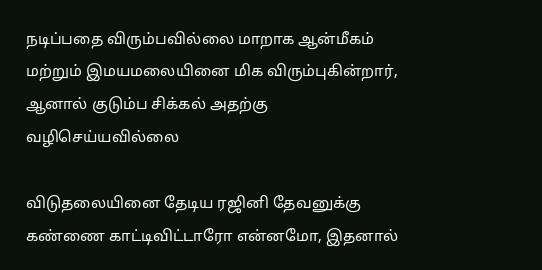நடிப்பதை விரும்பவில்லை மாறாக ஆன்மீகம் மற்றும் இமயமலையினை மிக விரும்புகின்றார், ஆனால் குடும்ப சிக்கல் அதற்கு வழிசெய்யவில்லை

விடுதலையினை தேடிய ரஜினி தேவனுக்கு கண்ணை காட்டிவிட்டாரோ என்னமோ, இதனால்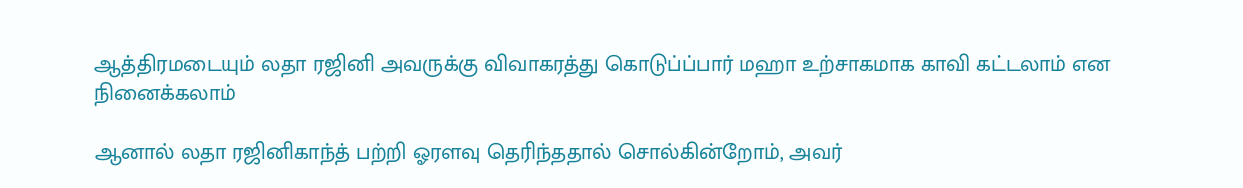ஆத்திரமடையும் லதா ரஜினி அவருக்கு விவாகரத்து கொடுப்ப்பார் மஹா உற்சாகமாக காவி கட்டலாம் என நினைக்கலாம்

ஆனால் லதா ரஜினிகாந்த் பற்றி ஓரளவு தெரிந்ததால் சொல்கின்றோம், அவர்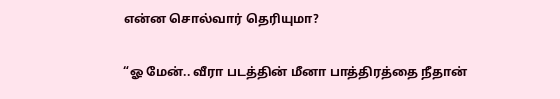என்ன சொல்வார் தெரியுமா?

“ஓ மேன்.. வீரா படத்தின் மீனா பாத்திரத்தை நீதான்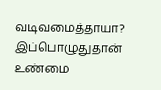வடிவமைத்தாயா? இப்பொழுதுதான் உண்மை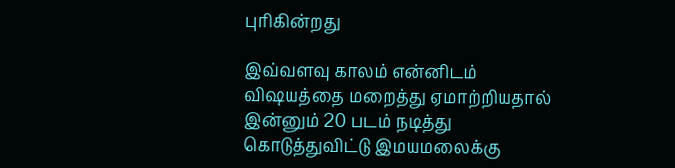புரிகின்றது

இவ்வளவு காலம் என்னிடம் விஷயத்தை மறைத்து ஏமாற்றியதால் இன்னும் 20 படம் நடித்து கொடுத்துவிட்டு இமயமலைக்கு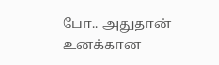போ.. அதுதான் உனக்கான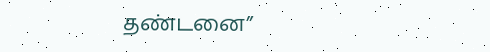தண்டனை”